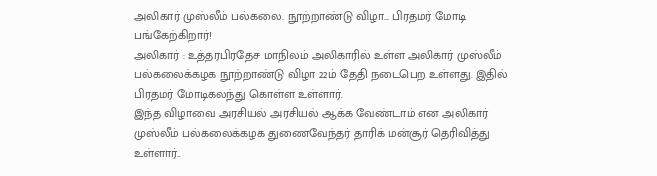அலிகார் முஸ்லீம் பல்கலை. நூற்றாண்டு விழா... பிரதமர் மோடி பங்கேற்கிறார்!
அலிகார் : உத்தரபிரதேச மாநிலம் அலிகாரில் உள்ள அலிகார் முஸ்லீம் பல்கலைக்கழக நூற்றாண்டு விழா 22ம் தேதி நடைபெற உள்ளது. இதில் பிரதமர் மோடிகலந்து கொள்ள உள்ளார்.
இந்த விழாவை அரசியல் அரசியல் ஆக்க வேண்டாம் என அலிகார் முஸ்லீம் பல்கலைக்கழக துணைவேந்தர் தாரிக் மன்சூர் தெரிவித்து உள்ளார்..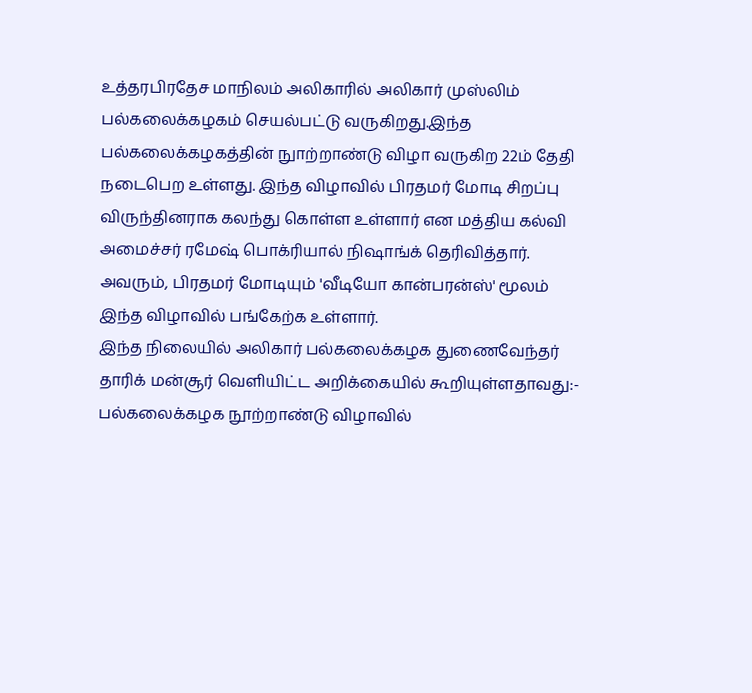உத்தரபிரதேச மாநிலம் அலிகாரில் அலிகார் முஸ்லிம் பல்கலைக்கழகம் செயல்பட்டு வருகிறது.இந்த பல்கலைக்கழகத்தின் நுாற்றாண்டு விழா வருகிற 22ம் தேதி நடைபெற உள்ளது. இந்த விழாவில் பிரதமர் மோடி சிறப்பு விருந்தினராக கலந்து கொள்ள உள்ளார் என மத்திய கல்வி அமைச்சர் ரமேஷ் பொக்ரியால் நிஷாங்க் தெரிவித்தார். அவரும், பிரதமர் மோடியும் 'வீடியோ கான்பரன்ஸ்' மூலம் இந்த விழாவில் பங்கேற்க உள்ளார்.
இந்த நிலையில் அலிகார் பல்கலைக்கழக துணைவேந்தர் தாரிக் மன்சூர் வெளியிட்ட அறிக்கையில் கூறியுள்ளதாவது:- பல்கலைக்கழக நூற்றாண்டு விழாவில்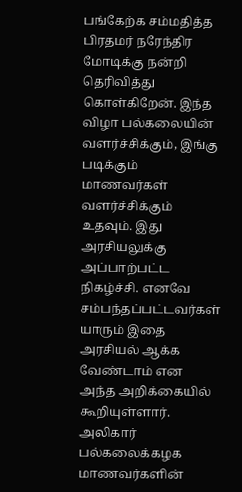பங்கேற்க சம்மதித்த பிரதமர் நரேந்திர மோடிக்கு நன்றி தெரிவித்து கொள்கிறேன். இந்த விழா பல்கலையின் வளர்ச்சிக்கும், இங்கு படிக்கும் மாணவர்கள் வளர்ச்சிக்கும் உதவும். இது அரசியலுக்கு அப்பாற்பட்ட நிகழ்ச்சி. எனவே சம்பந்தப்பட்டவர்கள் யாரும் இதை அரசியல் ஆக்க வேண்டாம் என அந்த அறிக்கையில் கூறியுள்ளார்.
அலிகார் பல்கலைக்கழக மாணவர்களின்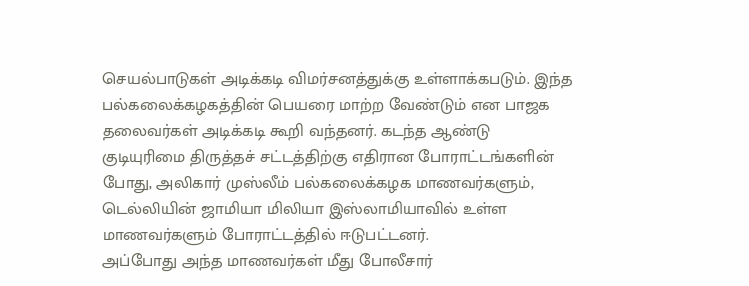செயல்பாடுகள் அடிக்கடி விமர்சனத்துக்கு உள்ளாக்கபடும். இந்த பல்கலைக்கழகத்தின் பெயரை மாற்ற வேண்டும் என பாஜக தலைவர்கள் அடிக்கடி கூறி வந்தனர். கடந்த ஆண்டு குடியுரிமை திருத்தச் சட்டத்திற்கு எதிரான போராட்டங்களின் போது, அலிகார் முஸ்லீம் பல்கலைக்கழக மாணவர்களும், டெல்லியின் ஜாமியா மிலியா இஸ்லாமியாவில் உள்ள மாணவர்களும் போராட்டத்தில் ஈடுபட்டனர்.
அப்போது அந்த மாணவர்கள் மீது போலீசார்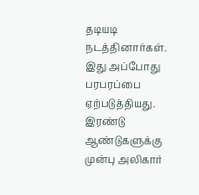தடியடி நடத்தினார்கள். இது அப்போது பரபரப்பை ஏற்படுத்தியது. இரண்டு ஆண்டுகளுக்கு முன்பு அலிகார்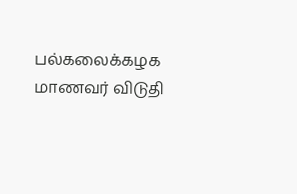பல்கலைக்கழக மாணவர் விடுதி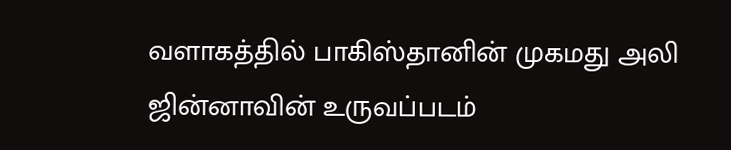வளாகத்தில் பாகிஸ்தானின் முகமது அலி ஜின்னாவின் உருவப்படம்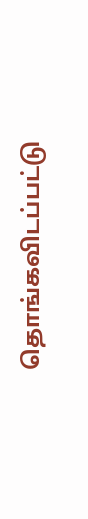தொங்கவிடப்பட்டு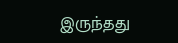இருந்தது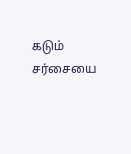கடும் சர்சையை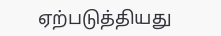ஏற்படுத்தியது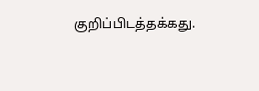குறிப்பிடத்தக்கது.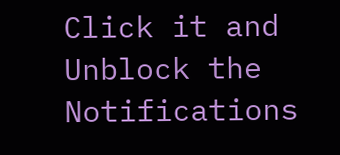Click it and Unblock the Notifications